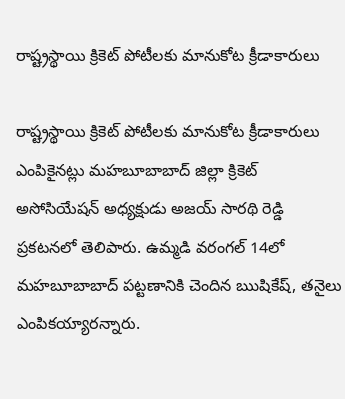రాష్ట్రస్థాయి క్రికెట్ పోటీలకు మానుకోట క్రీడాకారులు

రాష్ట్రస్థాయి క్రికెట్ పోటీలకు మానుకోట క్రీడాకారులు ఎంపికైనట్లు మహబూబాబాద్ జిల్లా క్రికెట్ అసోసియేషన్ అధ్యక్షుడు అజయ్ సారథి రెడ్డి ప్రకటనలో తెలిపారు. ఉమ్మడి వరంగల్ 14లో మహబూబాబాద్ పట్టణానికి చెందిన ఋషికేష్, తనైలు ఎంపికయ్యారన్నారు.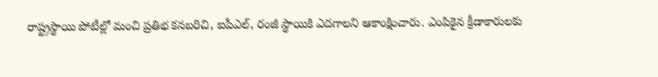రాష్ట్రస్థాయి పోటీల్లో మంచి ప్రతిభ కనబరిచి, ఐపీఎల్, రంజీ స్థాయికి ఎదగాలని ఆకాంక్షించారు. ఎంపికైన క్రీడాకారులకు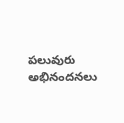పలువురు అభినందనలు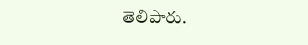తెలిపారు.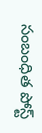సంబంధిత పోస్ట్